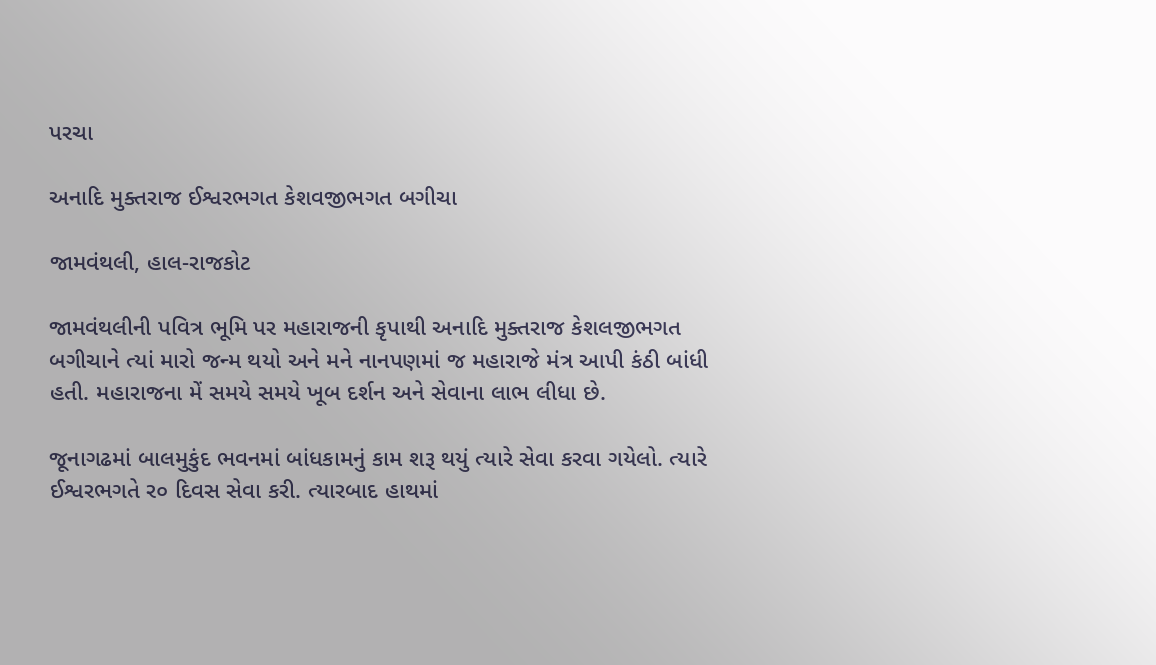પરચા

અનાદિ મુક્તરાજ ઈશ્વરભગત કેશવજીભગત બગીચા

જામવંથલી, હાલ-રાજકોટ

જામવંથલીની પવિત્ર ભૂમિ પર મહારાજની કૃપાથી અનાદિ મુક્તરાજ કેશલજીભગત બગીચાને ત્યાં મારો જન્મ થયો અને મને નાનપણમાં જ મહારાજે મંત્ર આપી કંઠી બાંધી હતી. મહારાજના મેં સમયે સમયે ખૂબ દર્શન અને સેવાના લાભ લીધા છે.

જૂનાગઢમાં બાલમુકુંદ ભવનમાં બાંધકામનું કામ શરૂ થયું ત્યારે સેવા કરવા ગયેલો. ત્યારે ઈશ્વરભગતે ર૦ દિવસ સેવા કરી. ત્યારબાદ હાથમાં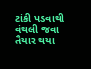ટાંકી પડવાથી વંથલી જવા તૈયાર થયા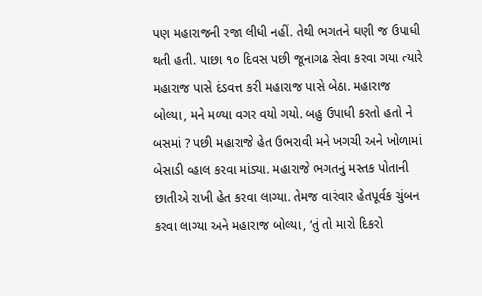પણ મહારાજની રજા લીધી નહીં. તેથી ભગતને ઘણી જ ઉપાધી થતી હતી. પાછા ૧૦ દિવસ પછી જૂનાગઢ સેવા કરવા ગયા ત્યારે મહારાજ પાસે દંડવત્ત કરી મહારાજ પાસે બેઠા. મહારાજ બોલ્યા, મને મળ્યા વગર વયો ગયો. બહુ ઉપાધી કરતો હતો ને બસમાં ? પછી મહારાજે હેત ઉભરાવી મને ખગચી અને ખોળામાં બેસાડી વ્હાલ કરવા માંડ્યા. મહારાજે ભગતનું મસ્તક પોતાની છાતીએ રાખી હેત કરવા લાગ્યા. તેમજ વારંવાર હેતપૂર્વક ચુંબન કરવા લાગ્યા અને મહારાજ બોલ્યા, ‘તું તો મારો દિકરો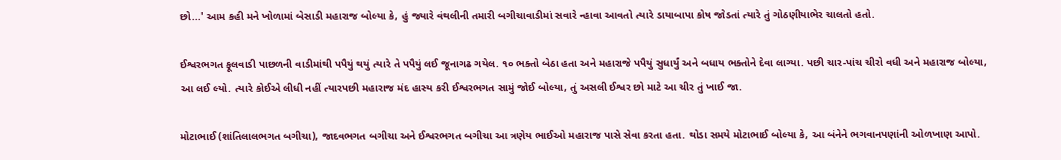છો...' આમ કહી મને ખોળામાં બેસાડી મહારાજ બોલ્યા કે, હું જ્યારે વંથલીની તમારી બગીચાવાડીમાં સવારે ન્હાવા આવતો ત્યારે ડાયાબાપા કોષ જોડતાં ત્યારે તું ગોઠણીયાભેર ચાલતો હતો.

ઈશ્વરભગત ફૂલવાડી પાછળની વાડીમાંથી પપૈયું થયું ત્યારે તે પપૈયું લઈ જૂનાગઢ ગયેલ. ૧૦ ભક્તો બેઠા હતા અને મહારાજે પપૈયું સુધાર્યું અને બધાય ભક્તોને દેવા લાગ્યા. પછી ચાર-પાંચ ચીરો વધી અને મહારાજ બોલ્યા, આ લઈ લ્યો. ત્યારે કોઈએ લીધી નહીં ત્યારપછી મહારાજ મંદ હાસ્ય કરી ઈશ્વરભગત સામું જોઈ બોલ્યા, તું અસલી ઈશ્વર છો માટે આ ચીર તું ખાઈ જા.

મોટાભાઈ (શાંતિલાલભગત બગીચા), જાદવભગત બગીચા અને ઈશ્વરભગત બગીચા આ ત્રણેય ભાઈઓ મહારાજ પાસે સેવા કરતા હતા. થોડા સમયે મોટાભાઈ બોલ્યા કે, આ બંનેને ભગવાનપણાંની ઓળખાણ આપો.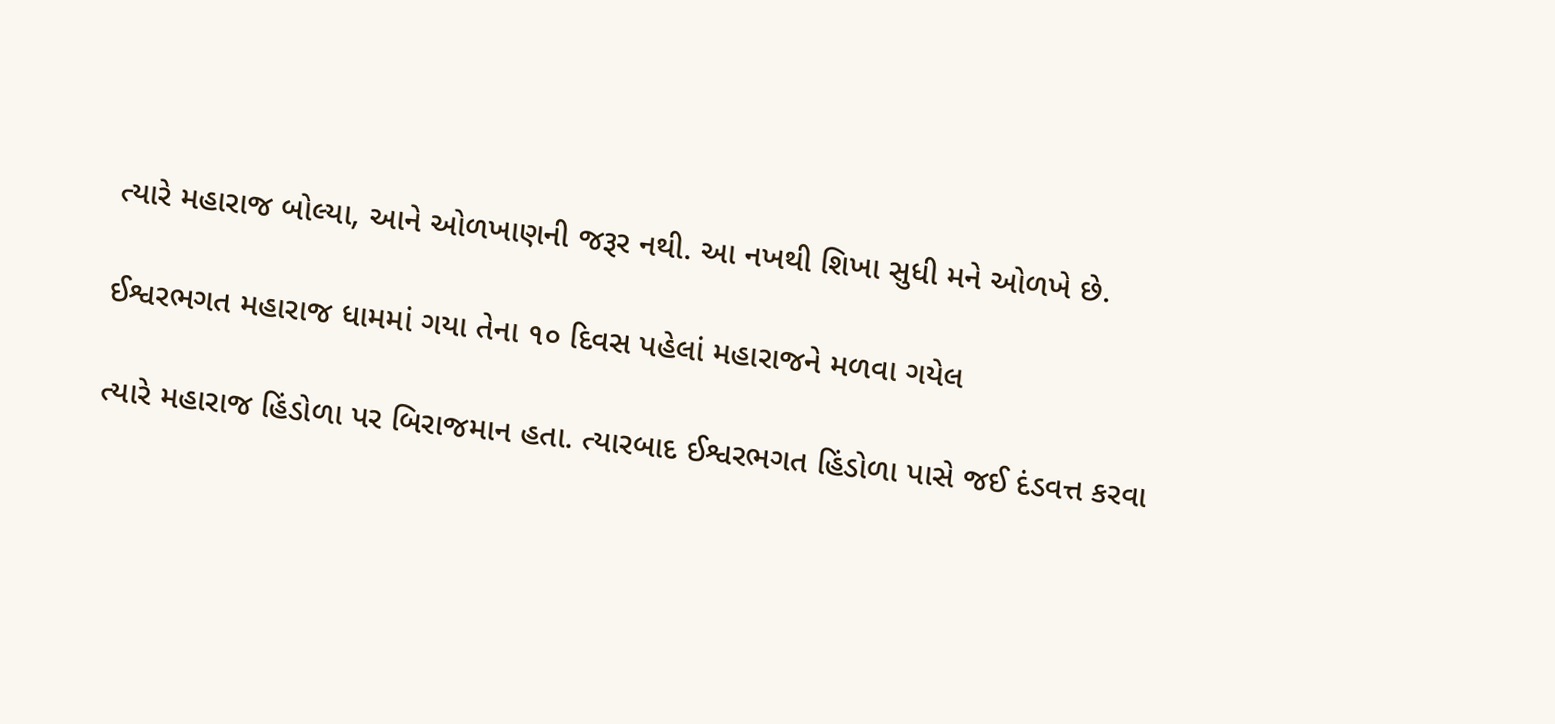ત્યારે મહારાજ બોલ્યા, આને ઓળખાણની જરૂર નથી. આ નખથી શિખા સુધી મને ઓળખે છે.

ઈશ્વરભગત મહારાજ ધામમાં ગયા તેના ૧૦ દિવસ પહેલાં મહારાજને મળવા ગયેલ

ત્યારે મહારાજ હિંડોળા પર બિરાજમાન હતા. ત્યારબાદ ઈશ્વરભગત હિંડોળા પાસે જઈ દંડવત્ત કરવા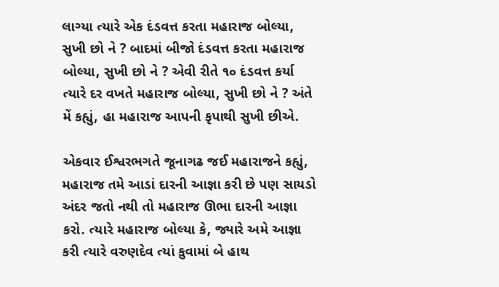લાગ્યા ત્યારે એક દંડવત્ત કરતા મહારાજ બોલ્યા, સુખી છો ને ? બાદમાં બીજો દંડવત્ત કરતા મહારાજ બોલ્યા, સુખી છો ને ? એવી રીતે ૧૦ દંડવત્ત કર્યા ત્યારે દર વખતે મહારાજ બોલ્યા, સુખી છો ને ? અંતે મેં કહ્યું, હા મહારાજ આપની કૃપાથી સુખી છીએ.

એકવાર ઈશ્વરભગતે જૂનાગઢ જઈ મહારાજને કહ્યું, મહારાજ તમે આડાં દારની આજ્ઞા કરી છે પણ સાયડો અંદર જતો નથી તો મહારાજ ઊભા દારની આજ્ઞા કરો. ત્યારે મહારાજ બોલ્યા કે, જ્યારે અમે આજ્ઞા કરી ત્યારે વરુણદેવ ત્યાં કુવામાં બે હાથ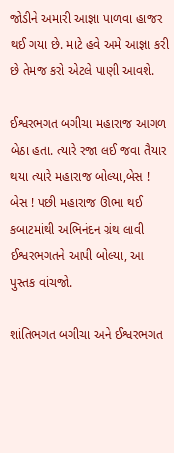જોડીને અમારી આજ્ઞા પાળવા હાજર થઈ ગયા છે. માટે હવે અમે આજ્ઞા કરી છે તેમજ કરો એટલે પાણી આવશે.

ઈશ્વરભગત બગીચા મહારાજ આગળ બેઠા હતા. ત્યારે રજા લઈ જવા તૈયાર થયા ત્યારે મહારાજ બોલ્યા,બેસ ! બેસ ! પછી મહારાજ ઊભા થઈ કબાટમાંથી અભિનંદન ગ્રંથ લાવી ઈશ્વરભગતને આપી બોલ્યા, આ પુસ્તક વાંચજો.

શાંતિભગત બગીચા અને ઈશ્વરભગત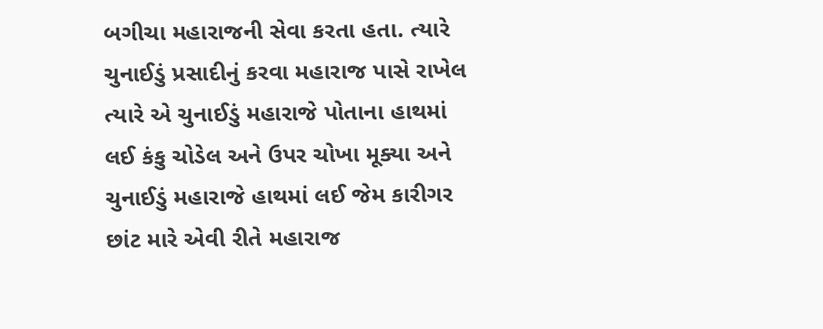બગીચા મહારાજની સેવા કરતા હતા. ત્યારે ચુનાઈડું પ્રસાદીનું કરવા મહારાજ પાસે રાખેલ ત્યારે એ ચુનાઈડું મહારાજે પોતાના હાથમાં લઈ કંકુ ચોડેલ અને ઉપર ચોખા મૂક્યા અને ચુનાઈડું મહારાજે હાથમાં લઈ જેમ કારીગર છાંટ મારે એવી રીતે મહારાજ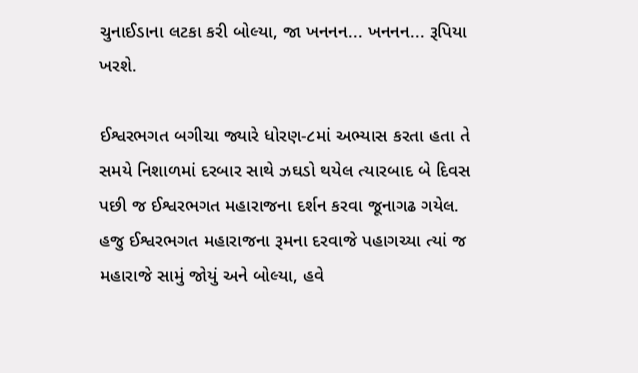ચુનાઈડાના લટકા કરી બોલ્યા, જા ખનનન... ખનનન... રૂપિયા ખરશે.

ઈશ્વરભગત બગીચા જ્યારે ધોરણ-૮માં અભ્યાસ કરતા હતા તે સમયે નિશાળમાં દરબાર સાથે ઝઘડો થયેલ ત્યારબાદ બે દિવસ પછી જ ઈશ્વરભગત મહારાજના દર્શન કરવા જૂનાગઢ ગયેલ. હજુ ઈશ્વરભગત મહારાજના રૂમના દરવાજે પહાગચ્યા ત્યાં જ મહારાજે સામું જોયું અને બોલ્યા, હવે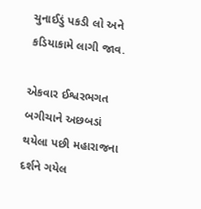ચુનાઈડું પકડી લો અને કડિયાકામે લાગી જાવ.

એકવાર ઈશ્વરભગત બગીચાને અછબડાં થયેલા પછી મહારાજના દર્શને ગયેલ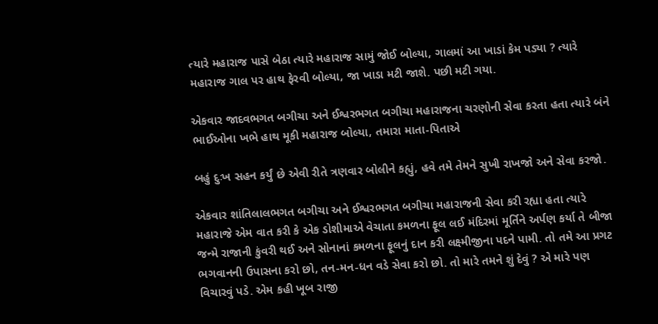ત્યારે મહારાજ પાસે બેઠા ત્યારે મહારાજ સામું જોઈ બોલ્યા, ગાલમાં આ ખાડાં કેમ પડ્યા ? ત્યારે મહારાજ ગાલ પર હાથ ફેરવી બોલ્યા, જા ખાડા મટી જાશે. પછી મટી ગયા.

એકવાર જાદવભગત બગીચા અને ઈશ્વરભગત બગીચા મહારાજના ચરણોની સેવા કરતા હતા ત્યારે બંને ભાઈઓના ખભે હાથ મૂકી મહારાજ બોલ્યા, તમારા માતા-પિતાએ

બહું દુઃખ સહન કર્યું છે એવી રીતે ત્રણવાર બોલીને કહ્યું, હવે તમે તેમને સુખી રાખજો અને સેવા કરજો.

એકવાર શાંતિલાલભગત બગીચા અને ઈશ્વરભગત બગીચા મહારાજની સેવા કરી રહ્યા હતા ત્યારે મહારાજે એમ વાત કરી કે એક ડોશીમાએ વેચાતા કમળના ફૂલ લઈ મંદિરમાં મૂર્તિને અર્પણ કર્યા તે બીજા જન્મે રાજાની કુંવરી થઈ અને સોનાનાં કમળના ફૂલનું દાન કરી લક્ષ્મીજીના પદને પામી. તો તમે આ પ્રગટ ભગવાનની ઉપાસના કરો છો, તન-મન-ધન વડે સેવા કરો છો. તો મારે તમને શું દેવું ? એ મારે પણ વિચારવું પડે. એમ કહી ખૂબ રાજી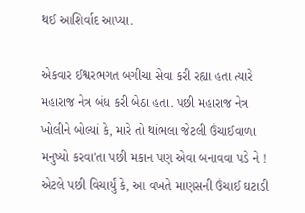થઈ આશિર્વાદ આપ્યા.

એકવાર ઈશ્વરભગત બગીચા સેવા કરી રહ્યા હતા ત્યારે મહારાજ નેત્ર બંધ કરી બેઠા હતા. પછી મહારાજ નેત્ર ખોલીને બોલ્યાં કે, મારે તો થાંભલા જેટલી ઉંચાઈવાળા મનુષ્યો કરવા'તા પછી મકાન પણ એવા બનાવવા પડે ને ! એટલે પછી વિચાર્યું કે, આ વખતે માણસની ઉંચાઈ ઘટાડી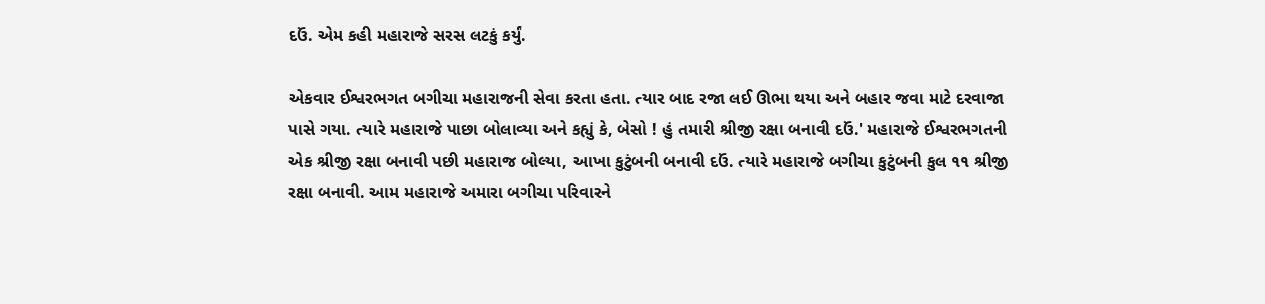દઉં. એમ કહી મહારાજે સરસ લટકું કર્યું.

એકવાર ઈશ્વરભગત બગીચા મહારાજની સેવા કરતા હતા. ત્યાર બાદ રજા લઈ ઊભા થયા અને બહાર જવા માટે દરવાજા પાસે ગયા. ત્યારે મહારાજે પાછા બોલાવ્યા અને કહ્યું કે, બેસો ! હું તમારી શ્રીજી રક્ષા બનાવી દઉં.' મહારાજે ઈશ્વરભગતની એક શ્રીજી રક્ષા બનાવી પછી મહારાજ બોલ્યા, આખા કુટુંબની બનાવી દઉં. ત્યારે મહારાજે બગીચા કુટુંબની કુલ ૧૧ શ્રીજી રક્ષા બનાવી. આમ મહારાજે અમારા બગીચા પરિવારને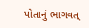પોતાનું ભાગવત્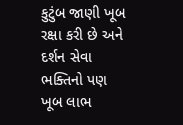કુટુંબ જાણી ખૂબ રક્ષા કરી છે અને દર્શન સેવા ભક્તિનો પણ ખૂબ લાભ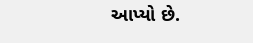આપ્યો છે.